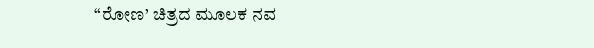“ರೋಣ’ ಚಿತ್ರದ ಮೂಲಕ ನವ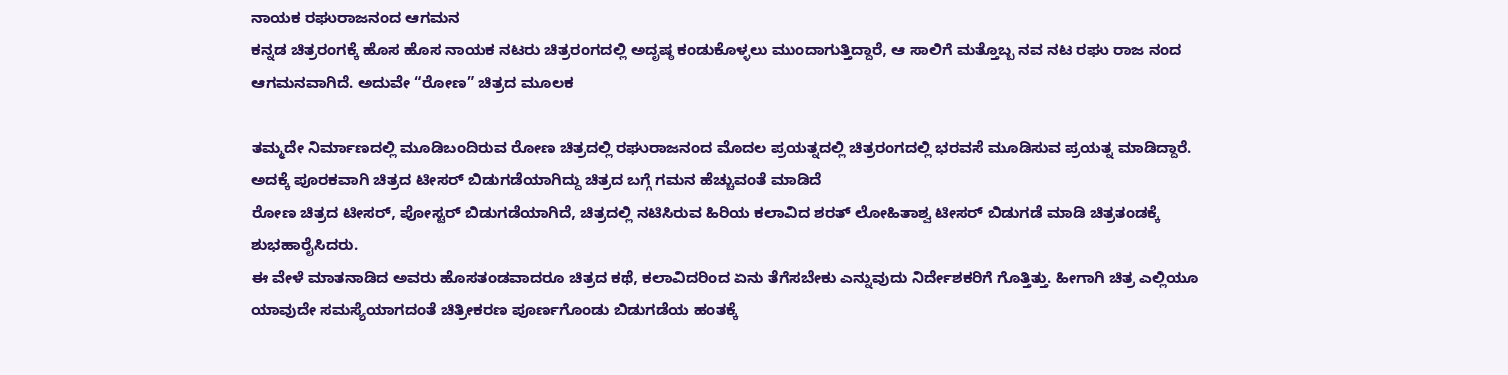ನಾಯಕ ರಘುರಾಜನಂದ ಆಗಮನ
ಕನ್ನಡ ಚಿತ್ರರಂಗಕ್ಕೆ ಹೊಸ ಹೊಸ ನಾಯಕ ನಟರು ಚಿತ್ರರಂಗದಲ್ಲಿ ಅದೃಷ್ಠ ಕಂಡುಕೊಳ್ಳಲು ಮುಂದಾಗುತ್ತಿದ್ದಾರೆ, ಆ ಸಾಲಿಗೆ ಮತ್ತೊಬ್ಬ ನವ ನಟ ರಘು ರಾಜ ನಂದ ಆಗಮನವಾಗಿದೆ. ಅದುವೇ “ರೋಣ” ಚಿತ್ರದ ಮೂಲಕ

ತಮ್ಮದೇ ನಿರ್ಮಾಣದಲ್ಲಿ ಮೂಡಿಬಂದಿರುವ ರೋಣ ಚಿತ್ರದಲ್ಲಿ ರಘುರಾಜನಂದ ಮೊದಲ ಪ್ರಯತ್ನದಲ್ಲಿ ಚಿತ್ರರಂಗದಲ್ಲಿ ಭರವಸೆ ಮೂಡಿಸುವ ಪ್ರಯತ್ನ ಮಾಡಿದ್ದಾರೆ. ಅದಕ್ಕೆ ಪೂರಕವಾಗಿ ಚಿತ್ರದ ಟೀಸರ್ ಬಿಡುಗಡೆಯಾಗಿದ್ದು ಚಿತ್ರದ ಬಗ್ಗೆ ಗಮನ ಹೆಚ್ಚುವಂತೆ ಮಾಡಿದೆ
ರೋಣ ಚಿತ್ರದ ಟೀಸರ್, ಪೋಸ್ಟರ್ ಬಿಡುಗಡೆಯಾಗಿದೆ, ಚಿತ್ರದಲ್ಲಿ ನಟಿಸಿರುವ ಹಿರಿಯ ಕಲಾವಿದ ಶರತ್ ಲೋಹಿತಾಶ್ವ ಟೀಸರ್ ಬಿಡುಗಡೆ ಮಾಡಿ ಚಿತ್ರತಂಡಕ್ಕೆ ಶುಭಹಾರೈಸಿದರು.
ಈ ವೇಳೆ ಮಾತನಾಡಿದ ಅವರು ಹೊಸತಂಡವಾದರೂ ಚಿತ್ರದ ಕಥೆ, ಕಲಾವಿದರಿಂದ ಏನು ತೆಗೆಸಬೇಕು ಎನ್ನುವುದು ನಿರ್ದೇಶಕರಿಗೆ ಗೊತ್ತಿತ್ತು. ಹೀಗಾಗಿ ಚಿತ್ರ ಎಲ್ಲಿಯೂ ಯಾವುದೇ ಸಮಸ್ಯೆಯಾಗದಂತೆ ಚಿತ್ರೀಕರಣ ಪೂರ್ಣಗೊಂಡು ಬಿಡುಗಡೆಯ ಹಂತಕ್ಕೆ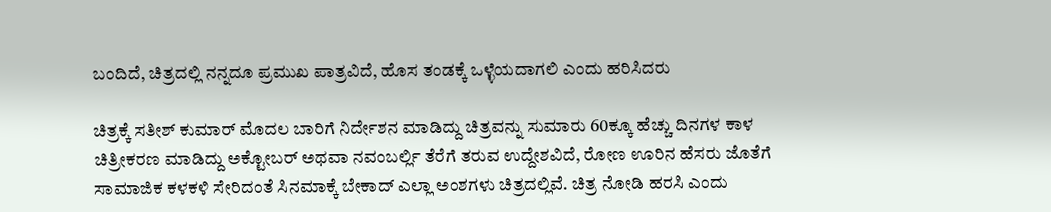ಬಂದಿದೆ, ಚಿತ್ರದಲ್ಲಿ ನನ್ನದೂ ಪ್ರಮುಖ ಪಾತ್ರವಿದೆ, ಹೊಸ ತಂಡಕ್ಕೆ ಒಳ್ಳೆಯದಾಗಲಿ ಎಂದು ಹರಿಸಿದರು

ಚಿತ್ರಕ್ಕೆ ಸತೀಶ್ ಕುಮಾರ್ ಮೊದಲ ಬಾರಿಗೆ ನಿರ್ದೇಶನ ಮಾಡಿದ್ದು ಚಿತ್ರವನ್ನು ಸುಮಾರು 60ಕ್ಕೂ ಹೆಚ್ಚು ದಿನಗಳ ಕಾಳ ಚಿತ್ರೀಕರಣ ಮಾಡಿದ್ದು ಅಕ್ಟೋಬರ್ ಅಥವಾ ನವಂಬರ್ಲ್ಲಿ ತೆರೆಗೆ ತರುವ ಉದ್ದೇಶವಿದೆ, ರೋಣ ಊರಿನ ಹೆಸರು ಜೊತೆಗೆ ಸಾಮಾಜಿಕ ಕಳಕಳಿ ಸೇರಿದಂತೆ ಸಿನಮಾಕ್ಕೆ ಬೇಕಾದ್ ಎಲ್ಲಾ ಅಂಶಗಳು ಚಿತ್ರದಲ್ಲಿವೆ. ಚಿತ್ರ ನೋಡಿ ಹರಸಿ ಎಂದು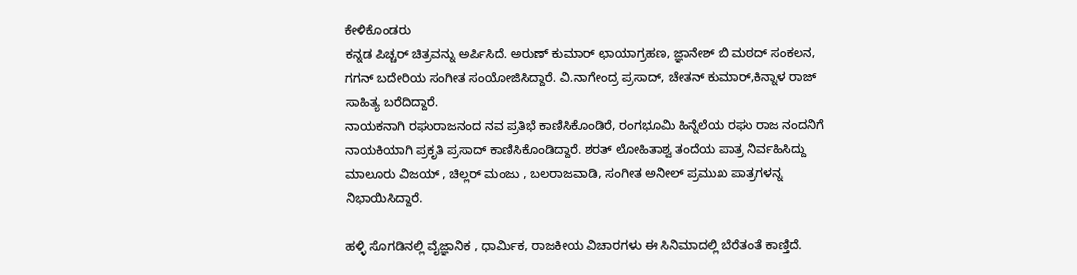ಕೇಳಿಕೊಂಡರು
ಕನ್ನಡ ಪಿಚ್ಚರ್ ಚಿತ್ರವನ್ನು ಅರ್ಪಿಸಿದೆ. ಅರುಣ್ ಕುಮಾರ್ ಛಾಯಾಗ್ರಹಣ, ಜ್ಞಾನೇಶ್ ಬಿ ಮಠದ್ ಸಂಕಲನ, ಗಗನ್ ಬದೇರಿಯ ಸಂಗೀತ ಸಂಯೋಜಿಸಿದ್ದಾರೆ. ವಿ.ನಾಗೇಂದ್ರ ಪ್ರಸಾದ್, ಚೇತನ್ ಕುಮಾರ್,ಕಿನ್ನಾಳ ರಾಜ್ ಸಾಹಿತ್ಯ ಬರೆದಿದ್ದಾರೆ.
ನಾಯಕನಾಗಿ ರಘುರಾಜನಂದ ನವ ಪ್ರತಿಭೆ ಕಾಣಿಸಿಕೊಂಡಿರೆ, ರಂಗಭೂಮಿ ಹಿನ್ನೆಲೆಯ ರಘು ರಾಜ ನಂದನಿಗೆ ನಾಯಕಿಯಾಗಿ ಪ್ರಕೃತಿ ಪ್ರಸಾದ್ ಕಾಣಿಸಿಕೊಂಡಿದ್ದಾರೆ. ಶರತ್ ಲೋಹಿತಾಶ್ವ ತಂದೆಯ ಪಾತ್ರ ನಿರ್ವಹಿಸಿದ್ದು ಮಾಲೂರು ವಿಜಯ್ , ಚಿಲ್ಲರ್ ಮಂಜು , ಬಲರಾಜವಾಡಿ, ಸಂಗೀತ ಅನೀಲ್ ಪ್ರಮುಖ ಪಾತ್ರಗಳನ್ನ ನಿಭಾಯಿಸಿದ್ದಾರೆ.

ಹಳ್ಳಿ ಸೊಗಡಿನಲ್ಲಿ ವೈಜ್ಞಾನಿಕ , ಧಾರ್ಮಿಕ, ರಾಜಕೀಯ ವಿಚಾರಗಳು ಈ ಸಿನಿಮಾದಲ್ಲಿ ಬೆರೆತಂತೆ ಕಾಣ್ತಿದೆ.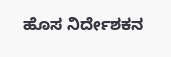ಹೊಸ ನಿರ್ದೇಶಕನ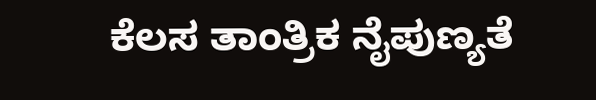ಕೆಲಸ ತಾಂತ್ರಿಕ ನೈಪುಣ್ಯತೆ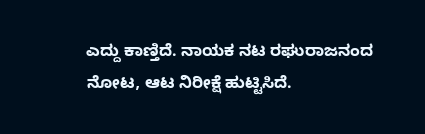ಎದ್ದು ಕಾಣ್ತಿದೆ. ನಾಯಕ ನಟ ರಘುರಾಜನಂದ ನೋಟ, ಆಟ ನಿರೀಕ್ಷೆ ಹುಟ್ಟಿಸಿದೆ.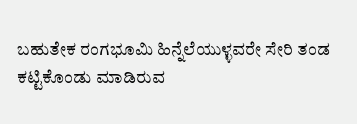ಬಹುತೇಕ ರಂಗಭೂಮಿ ಹಿನ್ನೆಲೆಯುಳ್ಳವರೇ ಸೇರಿ ತಂಡ ಕಟ್ಟಿಕೊಂಡು ಮಾಡಿರುವ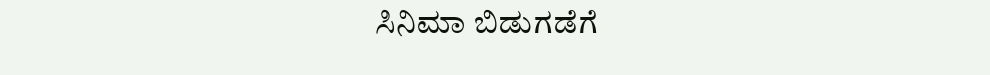ಸಿನಿಮಾ ಬಿಡುಗಡೆಗೆ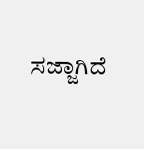ಸಜ್ಜಾಗಿದೆ